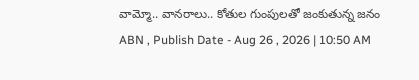వామ్మో.. వానరాలు.. కోతుల గుంపులతో జంకుతున్న జనం
ABN , Publish Date - Aug 26 , 2026 | 10:50 AM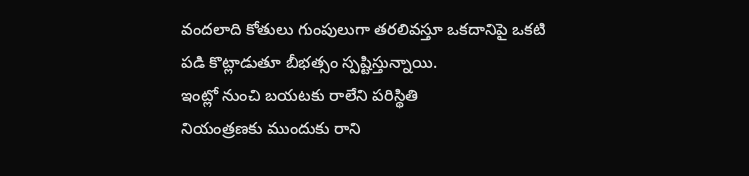వందలాది కోతులు గుంపులుగా తరలివస్తూ ఒకదానిపై ఒకటి పడి కొట్లాడుతూ బీభత్సం స్పష్టిస్తున్నాయి.
ఇంట్లో నుంచి బయటకు రాలేని పరిస్థితి
నియంత్రణకు ముందుకు రాని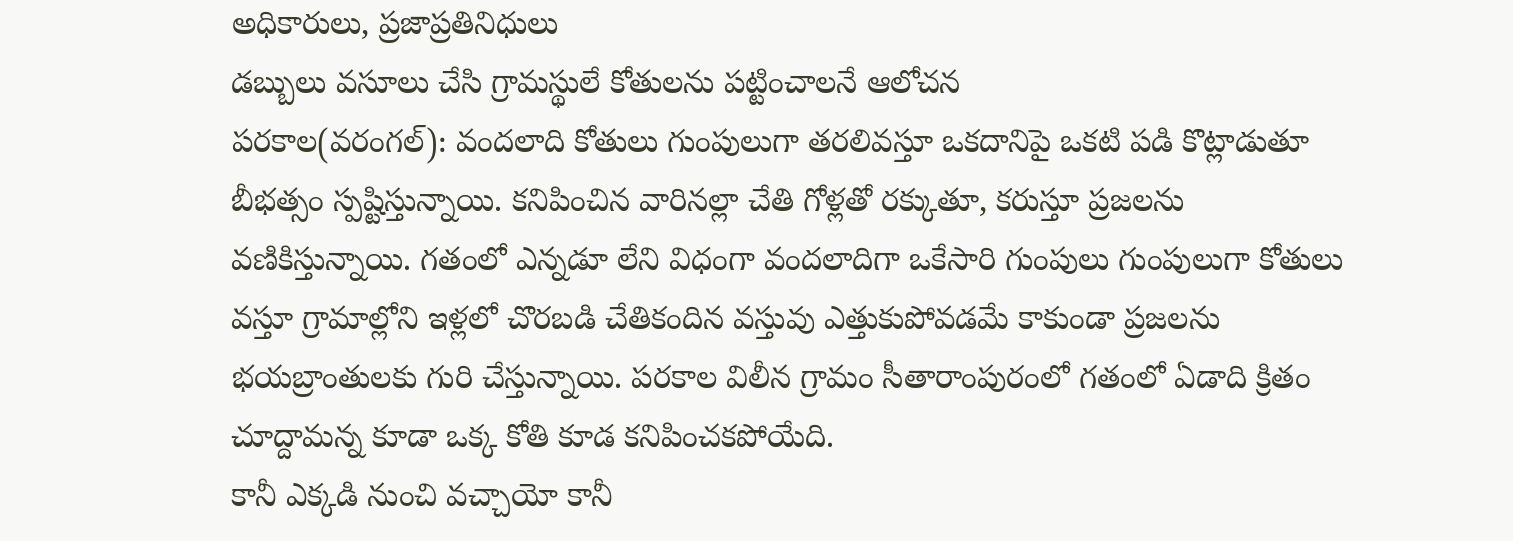అధికారులు, ప్రజాప్రతినిధులు
డబ్బులు వసూలు చేసి గ్రామస్థులే కోతులను పట్టించాలనే ఆలోచన
పరకాల(వరంగల్): వందలాది కోతులు గుంపులుగా తరలివస్తూ ఒకదానిపై ఒకటి పడి కొట్లాడుతూ బీభత్సం స్పష్టిస్తున్నాయి. కనిపించిన వారినల్లా చేతి గోళ్లతో రక్కుతూ, కరుస్తూ ప్రజలను వణికిస్తున్నాయి. గతంలో ఎన్నడూ లేని విధంగా వందలాదిగా ఒకేసారి గుంపులు గుంపులుగా కోతులు వస్తూ గ్రామాల్లోని ఇళ్లలో చొరబడి చేతికందిన వస్తువు ఎత్తుకుపోవడమే కాకుండా ప్రజలను భయబ్రాంతులకు గురి చేస్తున్నాయి. పరకాల విలీన గ్రామం సీతారాంపురంలో గతంలో ఏడాది క్రితం చూద్దామన్న కూడా ఒక్క కోతి కూడ కనిపించకపోయేది.
కానీ ఎక్కడి నుంచి వచ్చాయో కానీ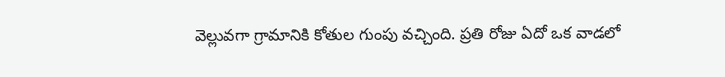వెల్లువగా గ్రామానికి కోతుల గుంపు వచ్చింది. ప్రతి రోజు ఏదో ఒక వాడలో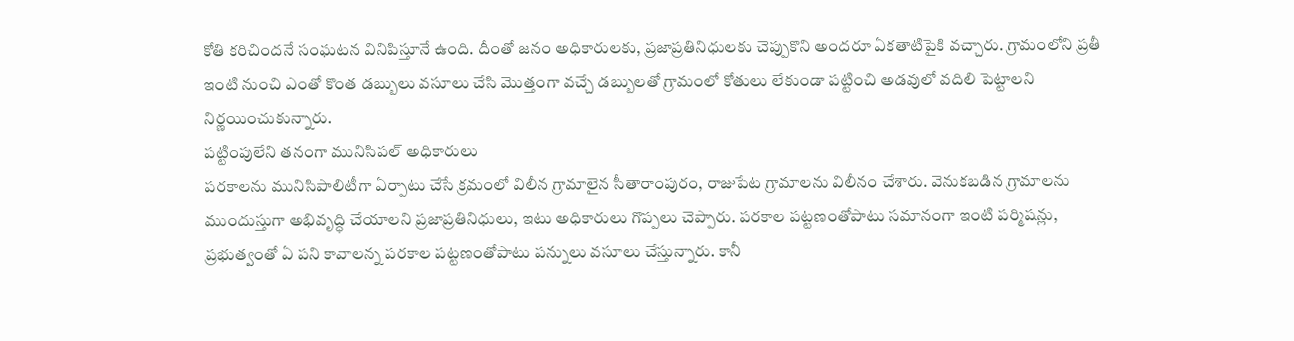కోతి కరిచిందనే సంఘటన వినిపిస్తూనే ఉంది. దీంతో జనం అధికారులకు, ప్రజాప్రతినిధులకు చెప్పుకొని అందరూ ఏకతాటిపైకి వచ్చారు. గ్రామంలోని ప్రతీ ఇంటి నుంచి ఎంతో కొంత డబ్బులు వసూలు చేసి మొత్తంగా వచ్చే డబ్బులతో గ్రామంలో కోతులు లేకుండా పట్టించి అడవులో వదిలి పెట్టాలని నిర్ణయించుకున్నారు.
పట్టింపులేని తనంగా మునిసిపల్ అధికారులు
పరకాలను మునిసిపాలిటీగా ఏర్పాటు చేసే క్రమంలో విలీన గ్రామాలైన సీతారాంపురం, రాజుపేట గ్రామాలను విలీనం చేశారు. వెనుకబడిన గ్రామాలను ముందుస్తుగా అభివృద్ధి చేయాలని ప్రజాప్రతినిధులు, ఇటు అధికారులు గొప్పలు చెప్పారు. పరకాల పట్టణంతోపాటు సమానంగా ఇంటి పర్మిషన్లు, ప్రభుత్వంతో ఏ పని కావాలన్న పరకాల పట్టణంతోపాటు పన్నులు వసూలు చేస్తున్నారు. కానీ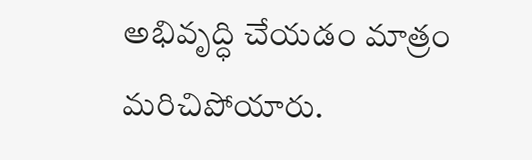అభివృద్ధి చేయడం మాత్రం మరిచిపోయారు.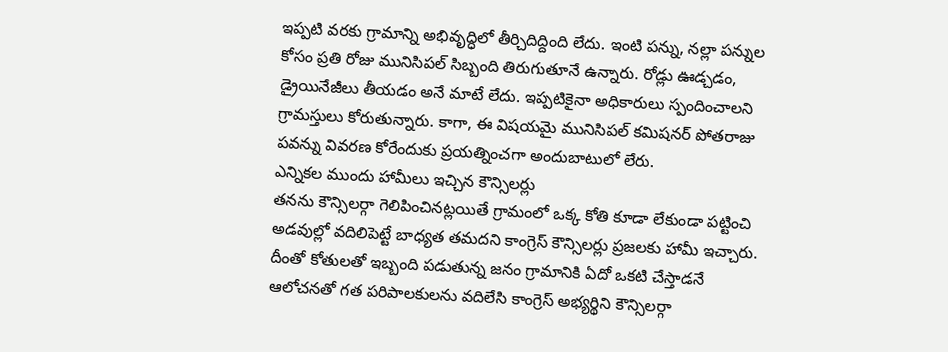ఇప్పటి వరకు గ్రామాన్ని అభివృద్ధిలో తీర్చిదిద్దింది లేదు. ఇంటి పన్ను, నల్లా పన్నుల కోసం ప్రతి రోజు మునిసిపల్ సిబ్బంది తిరుగుతూనే ఉన్నారు. రోడ్లు ఊడ్చడం, డ్రైయినేజీలు తీయడం అనే మాటే లేదు. ఇప్పటికైనా అధికారులు స్పందించాలని గ్రామస్తులు కోరుతున్నారు. కాగా, ఈ విషయమై మునిసిపల్ కమిషనర్ పోతరాజు పవన్ను వివరణ కోరేందుకు ప్రయత్నించగా అందుబాటులో లేరు.
ఎన్నికల ముందు హామీలు ఇచ్చిన కౌన్సిలర్లు
తనను కౌన్సిలర్గా గెలిపించినట్లయితే గ్రామంలో ఒక్క కోతి కూడా లేకుండా పట్టించి అడవుల్లో వదిలిపెట్టే బాధ్యత తమదని కాంగ్రెస్ కౌన్సిలర్లు ప్రజలకు హామీ ఇచ్చారు. దీంతో కోతులతో ఇబ్బంది పడుతున్న జనం గ్రామానికి ఏదో ఒకటి చేస్తాడనే ఆలోచనతో గత పరిపాలకులను వదిలేసి కాంగ్రెస్ అభ్యర్థిని కౌన్సిలర్గా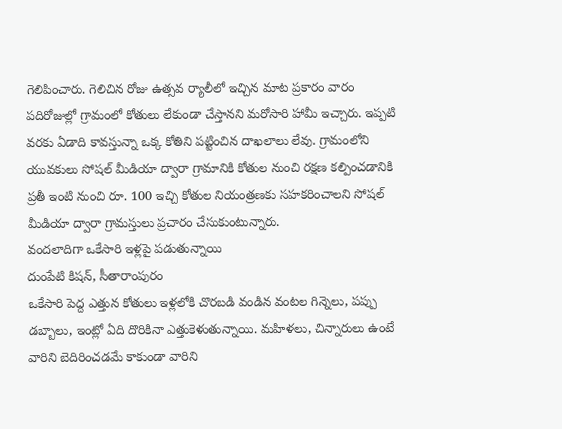గెలిపించారు. గెలిచిన రోజు ఉత్సవ ర్యాలీలో ఇచ్చిన మాట ప్రకారం వారం పదిరోజుల్లో గ్రామంలో కోతులు లేకుండా చేస్తానని మరోసారి హామీ ఇచ్చారు. ఇప్పటి వరకు ఏడాది కావస్తున్నా ఒక్క కోతిని పట్టించిన దాఖలాలు లేవు. గ్రామంలోని యువకులు సోషల్ మీడియా ద్వారా గ్రామానికి కోతుల నుంచి రక్షణ కల్పించడానికి ప్రతీ ఇంటి నుంచి రూ. 100 ఇచ్చి కోతుల నియంత్రణకు సహకరించాలని సోషల్ మీడియా ద్వారా గ్రామస్తులు ప్రచారం చేసుకుంటున్నారు.
వందలాదిగా ఒకేసారి ఇళ్లపై పడుతున్నాయి
దుంపేటి కిషన్, సీతారాంపురం
ఒకేసారి పెద్ద ఎత్తున కోతులు ఇళ్లలోకి చొరబడి వండిన వంటల గిన్నెలు, పప్పు డబ్బాలు, ఇంట్లో ఏది దొరికినా ఎత్తుకెళుతున్నాయి. మహిళలు, చిన్నారులు ఉంటే వారిని బెదిరించడమే కాకుండా వారిని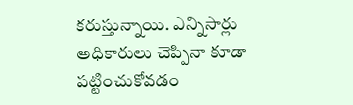కరుస్తున్నాయి. ఎన్నిసార్లు అధికారులు చెప్పినా కూడా పట్టించుకోవడం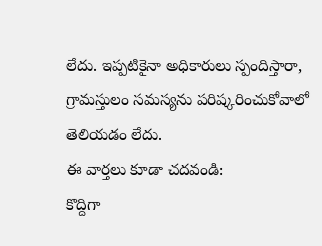లేదు. ఇప్పటికైనా అధికారులు స్పందిస్తారా, గ్రామస్తులం సమస్యను పరిష్కరించుకోవాలో తెలియడం లేదు.
ఈ వార్తలు కూడా చదవండి:
కొద్దిగా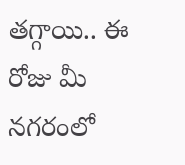తగ్గాయి.. ఈ రోజు మీ నగరంలో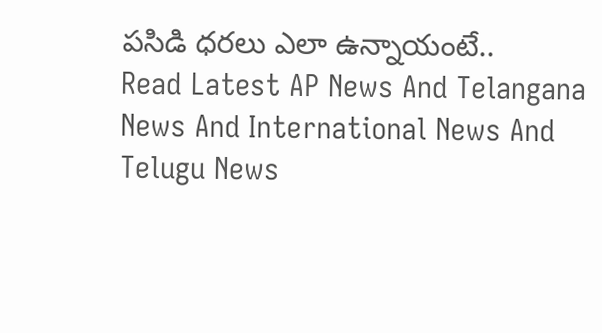పసిడి ధరలు ఎలా ఉన్నాయంటే..
Read Latest AP News And Telangana News And International News And Telugu News